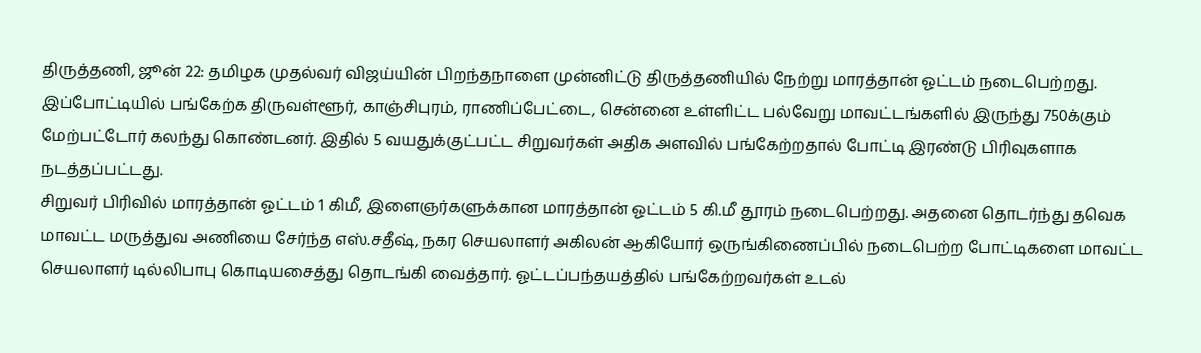திருத்தணி, ஜூன் 22: தமிழக முதல்வர் விஜய்யின் பிறந்தநாளை முன்னிட்டு திருத்தணியில் நேற்று மாரத்தான் ஓட்டம் நடைபெற்றது. இப்போட்டியில் பங்கேற்க திருவள்ளூர், காஞ்சிபுரம், ராணிப்பேட்டை, சென்னை உள்ளிட்ட பல்வேறு மாவட்டங்களில் இருந்து 750க்கும் மேற்பட்டோர் கலந்து கொண்டனர். இதில் 5 வயதுக்குட்பட்ட சிறுவர்கள் அதிக அளவில் பங்கேற்றதால் போட்டி இரண்டு பிரிவுகளாக நடத்தப்பட்டது.
சிறுவர் பிரிவில் மாரத்தான் ஓட்டம் 1 கிமீ, இளைஞர்களுக்கான மாரத்தான் ஓட்டம் 5 கி.மீ தூரம் நடைபெற்றது. அதனை தொடர்ந்து தவெக மாவட்ட மருத்துவ அணியை சேர்ந்த எஸ்.சதீஷ், நகர செயலாளர் அகிலன் ஆகியோர் ஒருங்கிணைப்பில் நடைபெற்ற போட்டிகளை மாவட்ட செயலாளர் டில்லிபாபு கொடியசைத்து தொடங்கி வைத்தார். ஓட்டப்பந்தயத்தில் பங்கேற்றவர்கள் உடல்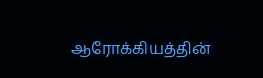ஆரோக்கியத்தின்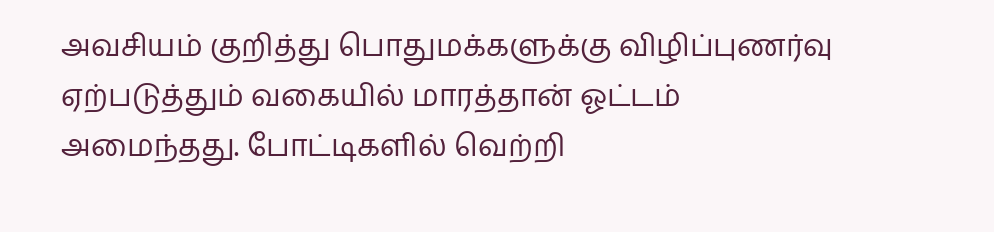அவசியம் குறித்து பொதுமக்களுக்கு விழிப்புணர்வு ஏற்படுத்தும் வகையில் மாரத்தான் ஓட்டம் அமைந்தது. போட்டிகளில் வெற்றி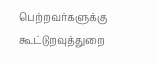பெற்றவர்களுக்கு கூட்டுறவுத்துறை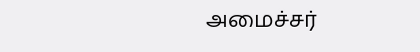அமைச்சர்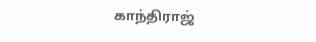காந்திராஜ்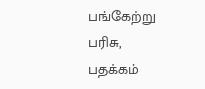பங்கேற்று பரிசு, பதக்கம்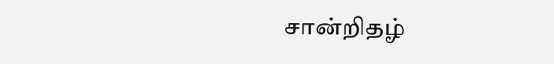சான்றிதழ்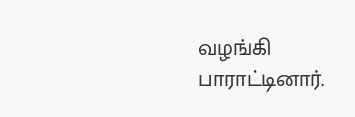வழங்கி பாராட்டினார்.